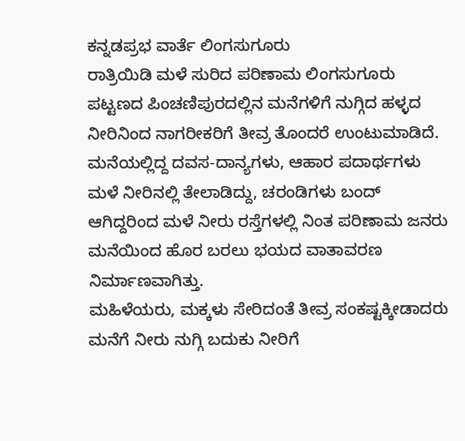ಕನ್ನಡಪ್ರಭ ವಾರ್ತೆ ಲಿಂಗಸುಗೂರು
ರಾತ್ರಿಯಿಡಿ ಮಳೆ ಸುರಿದ ಪರಿಣಾಮ ಲಿಂಗಸುಗೂರು ಪಟ್ಟಣದ ಪಿಂಚಣಿಪುರದಲ್ಲಿನ ಮನೆಗಳಿಗೆ ನುಗ್ಗಿದ ಹಳ್ಳದ ನೀರಿನಿಂದ ನಾಗರೀಕರಿಗೆ ತೀವ್ರ ತೊಂದರೆ ಉಂಟುಮಾಡಿದೆ. ಮನೆಯಲ್ಲಿದ್ದ ದವಸ-ದಾನ್ಯಗಳು, ಆಹಾರ ಪದಾರ್ಥಗಳು ಮಳೆ ನೀರಿನಲ್ಲಿ ತೇಲಾಡಿದ್ದು, ಚರಂಡಿಗಳು ಬಂದ್ ಆಗಿದ್ದರಿಂದ ಮಳೆ ನೀರು ರಸ್ತೆಗಳಲ್ಲಿ ನಿಂತ ಪರಿಣಾಮ ಜನರು ಮನೆಯಿಂದ ಹೊರ ಬರಲು ಭಯದ ವಾತಾವರಣ ನಿರ್ಮಾಣವಾಗಿತ್ತು.
ಮಹಿಳೆಯರು, ಮಕ್ಕಳು ಸೇರಿದಂತೆ ತೀವ್ರ ಸಂಕಷ್ಟಕ್ಕೀಡಾದರು ಮನೆಗೆ ನೀರು ನುಗ್ಗಿ ಬದುಕು ನೀರಿಗೆ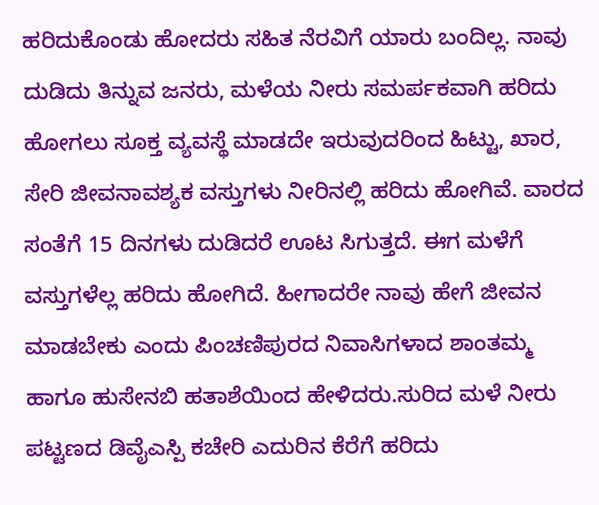ಹರಿದುಕೊಂಡು ಹೋದರು ಸಹಿತ ನೆರವಿಗೆ ಯಾರು ಬಂದಿಲ್ಲ. ನಾವು ದುಡಿದು ತಿನ್ನುವ ಜನರು, ಮಳೆಯ ನೀರು ಸಮರ್ಪಕವಾಗಿ ಹರಿದು ಹೋಗಲು ಸೂಕ್ತ ವ್ಯವಸ್ಥೆ ಮಾಡದೇ ಇರುವುದರಿಂದ ಹಿಟ್ಟು, ಖಾರ, ಸೇರಿ ಜೀವನಾವಶ್ಯಕ ವಸ್ತುಗಳು ನೀರಿನಲ್ಲಿ ಹರಿದು ಹೋಗಿವೆ. ವಾರದ ಸಂತೆಗೆ 15 ದಿನಗಳು ದುಡಿದರೆ ಊಟ ಸಿಗುತ್ತದೆ. ಈಗ ಮಳೆಗೆ ವಸ್ತುಗಳೆಲ್ಲ ಹರಿದು ಹೋಗಿದೆ. ಹೀಗಾದರೇ ನಾವು ಹೇಗೆ ಜೀವನ ಮಾಡಬೇಕು ಎಂದು ಪಿಂಚಣಿಪುರದ ನಿವಾಸಿಗಳಾದ ಶಾಂತಮ್ಮ ಹಾಗೂ ಹುಸೇನಬಿ ಹತಾಶೆಯಿಂದ ಹೇಳಿದರು.ಸುರಿದ ಮಳೆ ನೀರು ಪಟ್ಟಣದ ಡಿವೈಎಸ್ಪಿ ಕಚೇರಿ ಎದುರಿನ ಕೆರೆಗೆ ಹರಿದು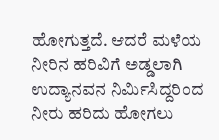ಹೋಗುತ್ತದೆ. ಆದರೆ ಮಳೆಯ ನೀರಿನ ಹರಿವಿಗೆ ಅಡ್ಡಲಾಗಿ ಉದ್ಯಾನವನ ನಿರ್ಮಿಸಿದ್ದರಿಂದ ನೀರು ಹರಿದು ಹೋಗಲು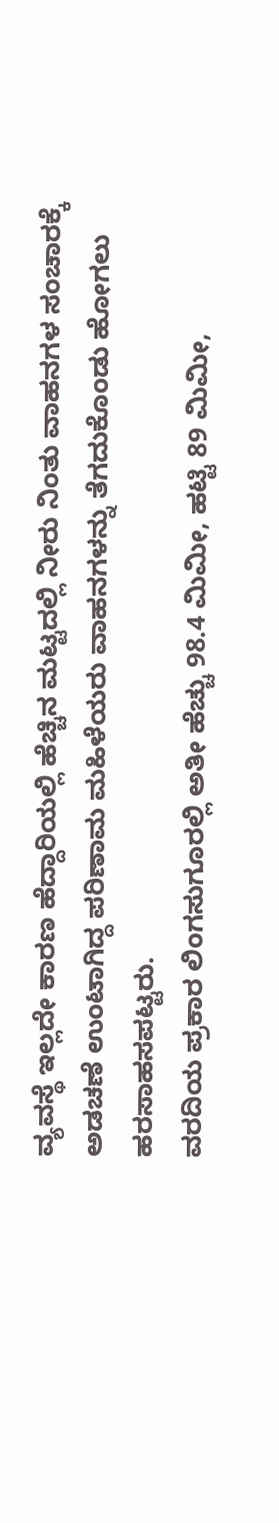ವ್ಯವಸ್ಥೆ ಇಲ್ಲದೇ ಕಾರಣ ಹೆದ್ದಾರಿಯಲ್ಲಿ ಹೆಚ್ಚಿನ ಮಟ್ಟದಲ್ಲಿ ನೀರು ನಿಂತು ವಾಹನಗಳ ಸಂಚಾರಕ್ಕೆ ಅಡಚಣೆ ಉಂಟಾಗಿದ್ದ ಪರಿಣಾಮ ಮಹಿಳೆಯರು ವಾಹನಗಳನ್ನು ತೆಗದುಕೊಂಡು ಹೋಗಲು ಹರಸಾಹಸಪಟ್ಟರು.
ವರದಿಯ ಪ್ರಕಾರ ಲಿಂಗಸುಗೂರಲ್ಲಿ ಅತೀ ಹೆಚ್ಚು 98.4 ಮಿಮೀ, ಹಟ್ಟಿ 89 ಮಿಮೀ,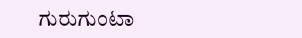ಗುರುಗುಂಟಾ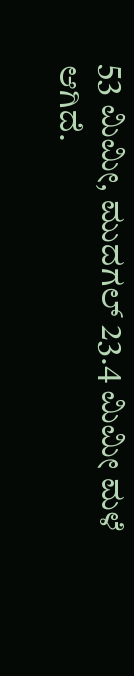53 ಮಿಮೀ, ಮುದಗಲ್ 23.4 ಮಿಮೀ ಮಳೆ ಆಗಿದೆ.